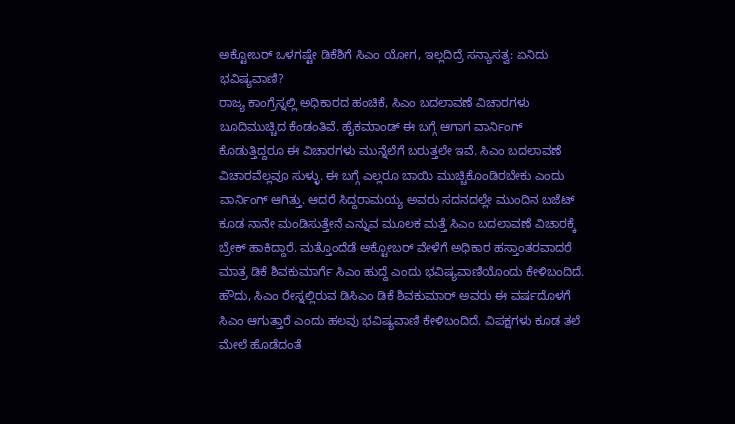ಅಕ್ಟೋಬರ್ ಒಳಗಷ್ಟೇ ಡಿಕೆಶಿಗೆ ಸಿಎಂ ಯೋಗ, ಇಲ್ಲದಿದ್ರೆ ಸನ್ಯಾಸತ್ವ: ಏನಿದು ಭವಿಷ್ಯವಾಣಿ?
ರಾಜ್ಯ ಕಾಂಗ್ರೆಸ್ನಲ್ಲಿ ಅಧಿಕಾರದ ಹಂಚಿಕೆ, ಸಿಎಂ ಬದಲಾವಣೆ ವಿಚಾರಗಳು ಬೂದಿಮುಚ್ಚಿದ ಕೆಂಡಂತಿವೆ. ಹೈಕಮಾಂಡ್ ಈ ಬಗ್ಗೆ ಆಗಾಗ ವಾರ್ನಿಂಗ್ ಕೊಡುತ್ತಿದ್ದರೂ ಈ ವಿಚಾರಗಳು ಮುನ್ನೆಲೆಗೆ ಬರುತ್ತಲೇ ಇವೆ. ಸಿಎಂ ಬದಲಾವಣೆ ವಿಚಾರವೆಲ್ಲವೂ ಸುಳ್ಳು. ಈ ಬಗ್ಗೆ ಎಲ್ಲರೂ ಬಾಯಿ ಮುಚ್ಚಿಕೊಂಡಿರಬೇಕು ಎಂದು ವಾರ್ನಿಂಗ್ ಆಗಿತ್ತು. ಆದರೆ ಸಿದ್ದರಾಮಯ್ಯ ಅವರು ಸದನದಲ್ಲೇ ಮುಂದಿನ ಬಜೆಟ್ ಕೂಡ ನಾನೇ ಮಂಡಿಸುತ್ತೇನೆ ಎನ್ನುವ ಮೂಲಕ ಮತ್ತೆ ಸಿಎಂ ಬದಲಾವಣೆ ವಿಚಾರಕ್ಕೆ ಬ್ರೇಕ್ ಹಾಕಿದ್ದಾರೆ. ಮತ್ತೊಂದೆಡೆ ಅಕ್ಟೋಬರ್ ವೇಳೆಗೆ ಅಧಿಕಾರ ಹಸ್ತಾಂತರವಾದರೆ ಮಾತ್ರ ಡಿಕೆ ಶಿವಕುಮಾರ್ಗೆ ಸಿಎಂ ಹುದ್ದೆ ಎಂದು ಭವಿಷ್ಯವಾಣಿಯೊಂದು ಕೇಳಿಬಂದಿದೆ.
ಹೌದು, ಸಿಎಂ ರೇಸ್ನಲ್ಲಿರುವ ಡಿಸಿಎಂ ಡಿಕೆ ಶಿವಕುಮಾರ್ ಅವರು ಈ ವರ್ಷದೊಳಗೆ ಸಿಎಂ ಆಗುತ್ತಾರೆ ಎಂದು ಹಲವು ಭವಿಷ್ಯವಾಣಿ ಕೇಳಿಬಂದಿದೆ. ವಿಪಕ್ಷಗಳು ಕೂಡ ತಲೆ ಮೇಲೆ ಹೊಡೆದಂತೆ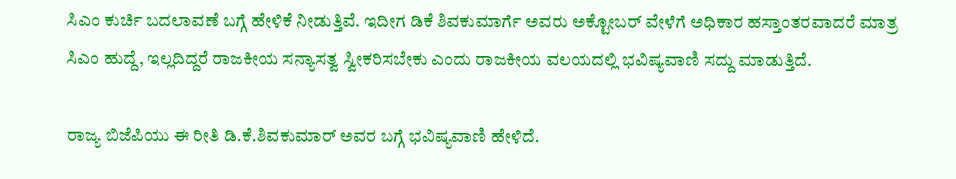ಸಿಎಂ ಕುರ್ಚಿ ಬದಲಾವಣೆ ಬಗ್ಗೆ ಹೇಳಿಕೆ ನೀಡುತ್ತಿವೆ. ಇದೀಗ ಡಿಕೆ ಶಿವಕುಮಾರ್ಗೆ ಅವರು ಅಕ್ಟೋಬರ್ ವೇಳೆಗೆ ಅಧಿಕಾರ ಹಸ್ತಾಂತರವಾದರೆ ಮಾತ್ರ ಸಿಎಂ ಹುದ್ದೆ, ಇಲ್ಲದಿದ್ದರೆ ರಾಜಕೀಯ ಸನ್ಯಾಸತ್ವ ಸ್ವೀಕರಿಸಬೇಕು ಎಂದು ರಾಜಕೀಯ ವಲಯದಲ್ಲಿ ಭವಿಷ್ಯವಾಣಿ ಸದ್ದು ಮಾಡುತ್ತಿದೆ.

ರಾಜ್ಯ ಬಿಜೆಪಿಯು ಈ ರೀತಿ ಡಿ.ಕೆ.ಶಿವಕುಮಾರ್ ಅವರ ಬಗ್ಗೆ ಭವಿಷ್ಯವಾಣಿ ಹೇಳಿದೆ.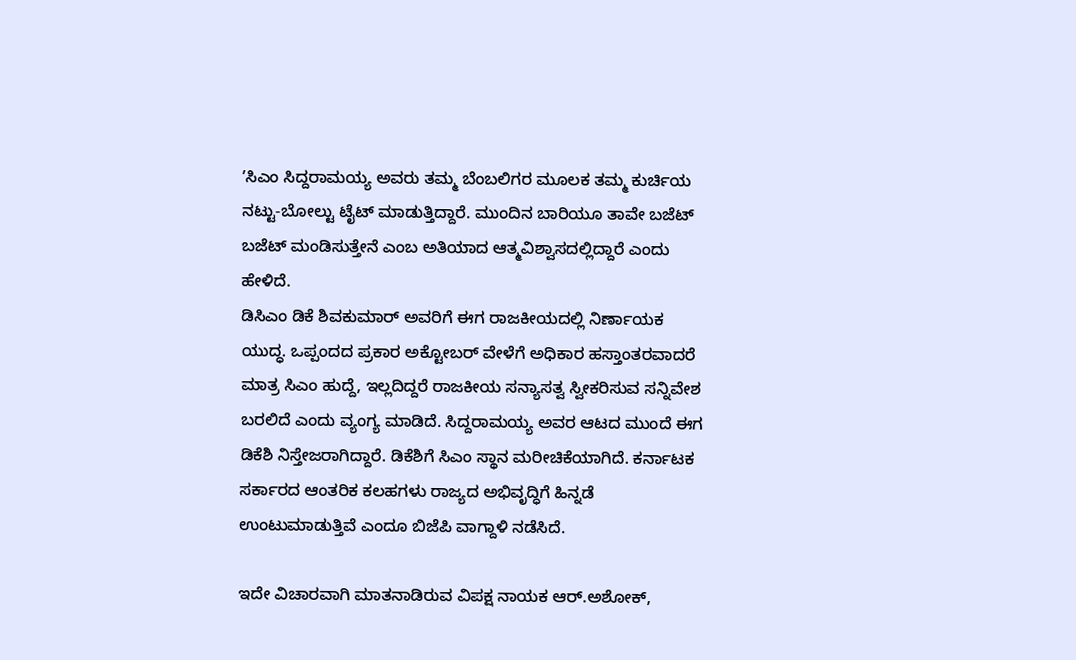ʼಸಿಎಂ ಸಿದ್ದರಾಮಯ್ಯ ಅವರು ತಮ್ಮ ಬೆಂಬಲಿಗರ ಮೂಲಕ ತಮ್ಮ ಕುರ್ಚಿಯ ನಟ್ಟು-ಬೋಲ್ಟು ಟೈಟ್ ಮಾಡುತ್ತಿದ್ದಾರೆ. ಮುಂದಿನ ಬಾರಿಯೂ ತಾವೇ ಬಜೆಟ್ ಬಜೆಟ್ ಮಂಡಿಸುತ್ತೇನೆ ಎಂಬ ಅತಿಯಾದ ಆತ್ಮವಿಶ್ವಾಸದಲ್ಲಿದ್ದಾರೆ ಎಂದು ಹೇಳಿದೆ.
ಡಿಸಿಎಂ ಡಿಕೆ ಶಿವಕುಮಾರ್ ಅವರಿಗೆ ಈಗ ರಾಜಕೀಯದಲ್ಲಿ ನಿರ್ಣಾಯಕ ಯುದ್ಧ. ಒಪ್ಪಂದದ ಪ್ರಕಾರ ಅಕ್ಟೋಬರ್ ವೇಳೆಗೆ ಅಧಿಕಾರ ಹಸ್ತಾಂತರವಾದರೆ ಮಾತ್ರ ಸಿಎಂ ಹುದ್ದೆ, ಇಲ್ಲದಿದ್ದರೆ ರಾಜಕೀಯ ಸನ್ಯಾಸತ್ವ ಸ್ವೀಕರಿಸುವ ಸನ್ನಿವೇಶ ಬರಲಿದೆ ಎಂದು ವ್ಯಂಗ್ಯ ಮಾಡಿದೆ. ಸಿದ್ದರಾಮಯ್ಯ ಅವರ ಆಟದ ಮುಂದೆ ಈಗ ಡಿಕೆಶಿ ನಿಸ್ತೇಜರಾಗಿದ್ದಾರೆ. ಡಿಕೆಶಿಗೆ ಸಿಎಂ ಸ್ಥಾನ ಮರೀಚಿಕೆಯಾಗಿದೆ. ಕರ್ನಾಟಕ ಸರ್ಕಾರದ ಆಂತರಿಕ ಕಲಹಗಳು ರಾಜ್ಯದ ಅಭಿವೃದ್ಧಿಗೆ ಹಿನ್ನಡೆ ಉಂಟುಮಾಡುತ್ತಿವೆ ಎಂದೂ ಬಿಜೆಪಿ ವಾಗ್ದಾಳಿ ನಡೆಸಿದೆ.

ಇದೇ ವಿಚಾರವಾಗಿ ಮಾತನಾಡಿರುವ ವಿಪಕ್ಷ ನಾಯಕ ಆರ್.ಅಶೋಕ್,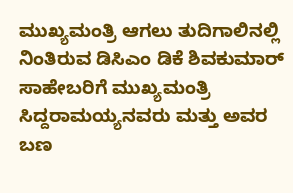ಮುಖ್ಯಮಂತ್ರಿ ಆಗಲು ತುದಿಗಾಲಿನಲ್ಲಿ ನಿಂತಿರುವ ಡಿಸಿಎಂ ಡಿಕೆ ಶಿವಕುಮಾರ್ ಸಾಹೇಬರಿಗೆ ಮುಖ್ಯಮಂತ್ರಿ ಸಿದ್ದರಾಮಯ್ಯನವರು ಮತ್ತು ಅವರ ಬಣ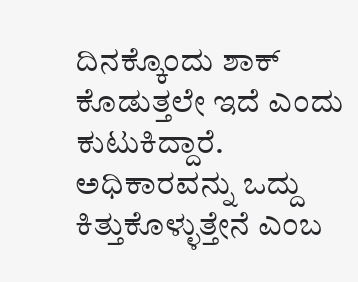ದಿನಕ್ಕೊಂದು ಶಾಕ್ ಕೊಡುತ್ತಲೇ ಇದೆ ಎಂದು ಕುಟುಕಿದ್ದಾರೆ. ಅಧಿಕಾರವನ್ನು ಒದ್ದು ಕಿತ್ತುಕೊಳ್ಳುತ್ತೇನೆ ಎಂಬ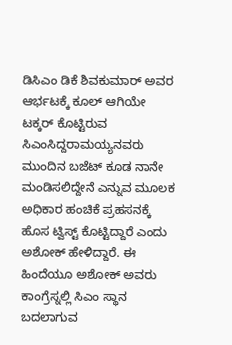ಡಿಸಿಎಂ ಡಿಕೆ ಶಿವಕುಮಾರ್ ಅವರ ಆರ್ಭಟಕ್ಕೆ ಕೂಲ್ ಆಗಿಯೇ ಟಕ್ಕರ್ ಕೊಟ್ಟಿರುವ ಸಿಎಂಸಿದ್ದರಾಮಯ್ಯನವರು ಮುಂದಿನ ಬಜೆಟ್ ಕೂಡ ನಾನೇ ಮಂಡಿಸಲಿದ್ದೇನೆ ಎನ್ನುವ ಮೂಲಕ ಅಧಿಕಾರ ಹಂಚಿಕೆ ಪ್ರಹಸನಕ್ಕೆ ಹೊಸ ಟ್ವಿಸ್ಟ್ ಕೊಟ್ಟಿದ್ದಾರೆ ಎಂದು ಅಶೋಕ್ ಹೇಳಿದ್ದಾರೆ. ಈ ಹಿಂದೆಯೂ ಅಶೋಕ್ ಅವರು ಕಾಂಗ್ರೆಸ್ನಲ್ಲಿ ಸಿಎಂ ಸ್ಥಾನ ಬದಲಾಗುವ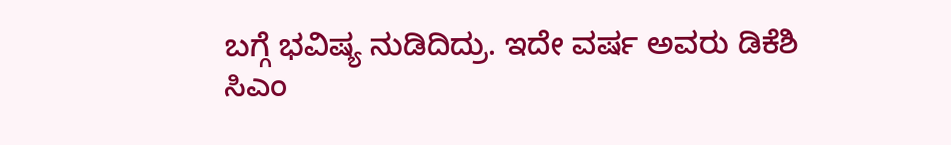ಬಗ್ಗೆ ಭವಿಷ್ಯ ನುಡಿದಿದ್ರು. ಇದೇ ವರ್ಷ ಅವರು ಡಿಕೆಶಿ ಸಿಎಂ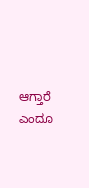ಆಗ್ತಾರೆ ಎಂದೂ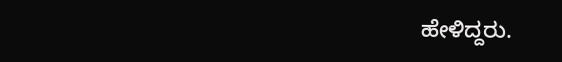ಹೇಳಿದ್ದರು.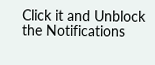Click it and Unblock the Notifications